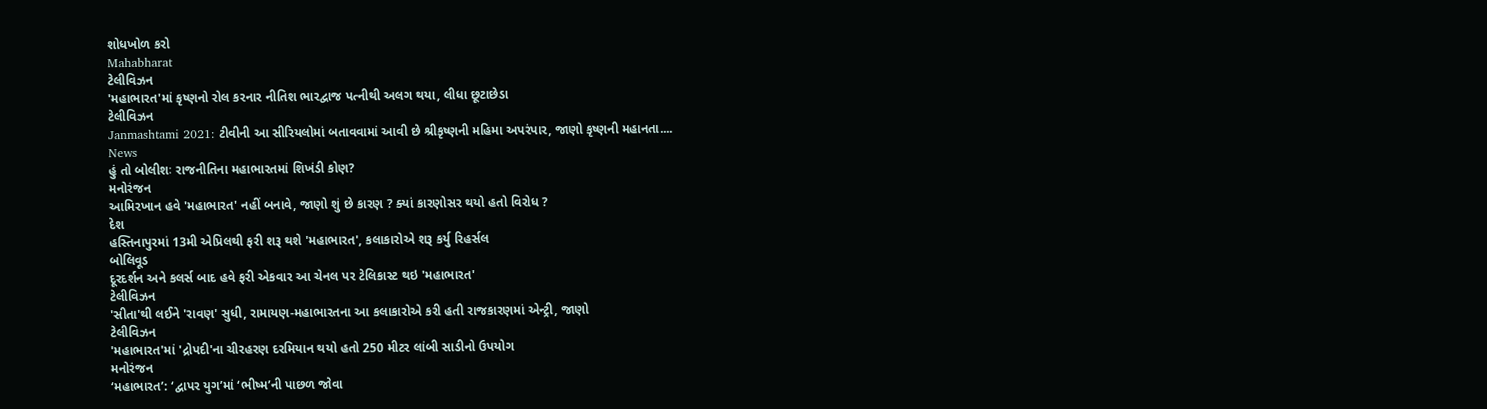શોધખોળ કરો
Mahabharat
ટેલીવિઝન
'મહાભારત'માં કૃષ્ણનો રોલ કરનાર નીતિશ ભારદ્વાજ પત્નીથી અલગ થયા, લીધા છૂટાછેડા
ટેલીવિઝન
Janmashtami 2021: ટીવીની આ સીરિયલોમાં બતાવવામાં આવી છે શ્રીકૃષ્ણની મહિમા અપરંપાર, જાણો કૃષ્ણની મહાનતા....
News
હું તો બોલીશઃ રાજનીતિના મહાભારતમાં શિખંડી કોણ?
મનોરંજન
આમિરખાન હવે 'મહાભારત' નહીં બનાવે, જાણો શું છે કારણ ? ક્યાં કારણોસર થયો હતો વિરોધ ?
દેશ
હસ્તિનાપુરમાં 13મી એપ્રિલથી ફરી શરૂ થશે 'મહાભારત', કલાકારોએ શરૂ કર્યુ રિહર્સલ
બોલિવૂડ
દૂરદર્શન અને કલર્સ બાદ હવે ફરી એકવાર આ ચેનલ પર ટેલિકાસ્ટ થઇ 'મહાભારત'
ટેલીવિઝન
'સીતા'થી લઈને 'રાવણ' સુધી, રામાયણ-મહાભારતના આ કલાકારોએ કરી હતી રાજકારણમાં એન્ટ્રી, જાણો
ટેલીવિઝન
'મહાભારત'માં 'દ્રોપદી'ના ચીરહરણ દરમિયાન થયો હતો 250 મીટર લાંબી સાડીનો ઉપયોગ
મનોરંજન
‘મહાભારત’: ‘દ્વાપર યુગ’માં ‘ભીષ્મ’ની પાછળ જોવા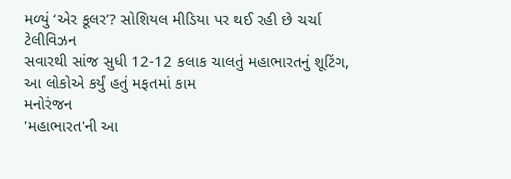મળ્યું ‘એર કૂલર’? સોશિયલ મીડિયા પર થઈ રહી છે ચર્ચા
ટેલીવિઝન
સવારથી સાંજ સુધી 12-12 કલાક ચાલતું મહાભારતનું શૂટિંગ, આ લોકોએ કર્યું હતું મફતમાં કામ
મનોરંજન
'મહાભારત'ની આ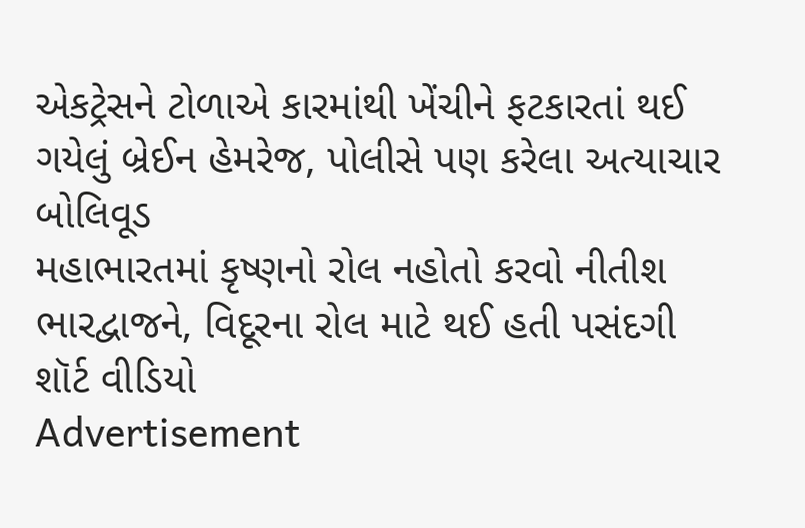એકટ્રેસને ટોળાએ કારમાંથી ખેંચીને ફટકારતાં થઈ ગયેલું બ્રેઈન હેમરેજ, પોલીસે પણ કરેલા અત્યાચાર
બોલિવૂડ
મહાભારતમાં કૃષ્ણનો રોલ નહોતો કરવો નીતીશ ભારદ્વાજને, વિદૂરના રોલ માટે થઈ હતી પસંદગી
શૉર્ટ વીડિયો
Advertisement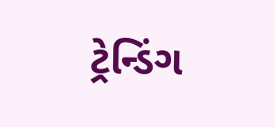ટ્રેન્ડિંગ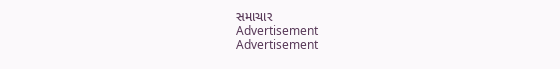સમાચાર
Advertisement
Advertisement